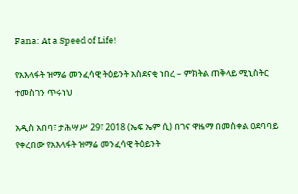Fana: At a Speed of Life!

የአእላፋት ዝማሬ መንፈሳዊ ትዕይንት አስደናቂ ነበረ – ምክትል ጠቅላይ ሚኒስትር ተመስገን ጥሩነህ

አዲስ አበባ፣ ታሕሣሥ 29፣ 2018 (ኤፍ ኤም ሲ) በገና ዋዜማ በመስቀል ዐደባባይ የቀረበው የአእላፋት ዝማሬ መንፈሳዊ ትዕይንት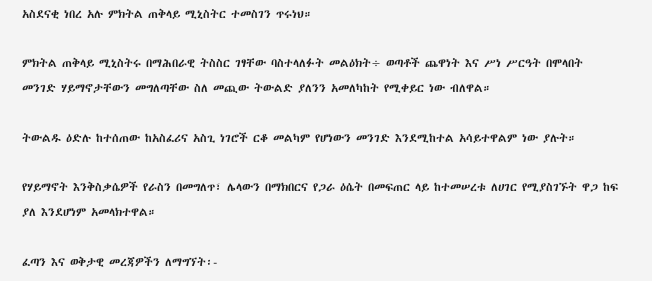አስደናቂ ነበረ አሉ ምክትል ጠቅላይ ሚኒስትር ተመስገን ጥሩነህ።

ምክትል ጠቅላይ ሚኒስትሩ በማሕበራዊ ትስስር ገፃቸው ባስተላለፉት መልዕክት÷ ወጣቶች ጨዋነት እና ሥነ ሥርዓት በሞላበት መንገድ ሃይማኖታቸውን መግለጣቸው ስለ መጪው ትውልድ ያለንን አመለካከት የሚቀይር ነው ብለዋል።

ትውልዱ ዕድሉ ከተሰጠው ከአስፈሪና አስጊ ነገሮች ርቆ መልካም የሆነውን መንገድ እንደሚከተል አሳይተዋልም ነው ያሉት።

የሃይማኖት እንቅስቃሴዎች የራስን በመግለጥ፣ ሌላውን በማክበርና የጋራ ዕሴት በመፍጠር ላይ ከተመሠረቱ ለሀገር የሚያስገኙት ዋጋ ከፍ ያለ እንደሆነም አመላክተዋል።

ፈጣን እና ወቅታዊ መረጃዎችን ለማግኘት፡-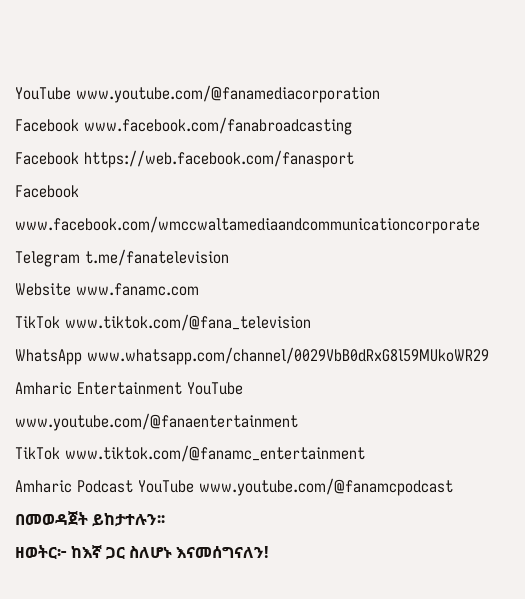YouTube www.youtube.com/@fanamediacorporation
Facebook www.facebook.com/fanabroadcasting
Facebook https://web.facebook.com/fanasport
Facebook www.facebook.com/wmccwaltamediaandcommunicationcorporate
Telegram t.me/fanatelevision
Website www.fanamc.com
TikTok www.tiktok.com/@fana_television
WhatsApp www.whatsapp.com/channel/0029VbB0dRxG8l59MUkoWR29
Amharic Entertainment YouTube www.youtube.com/@fanaentertainment
TikTok www.tiktok.com/@fanamc_entertainment
Amharic Podcast YouTube www.youtube.com/@fanamcpodcast በመወዳጀት ይከታተሉን፡፡
ዘወትር፦ ከእኛ ጋር ስለሆኑ እናመሰግናለን!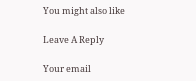You might also like

Leave A Reply

Your email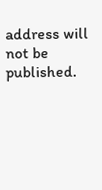address will not be published.